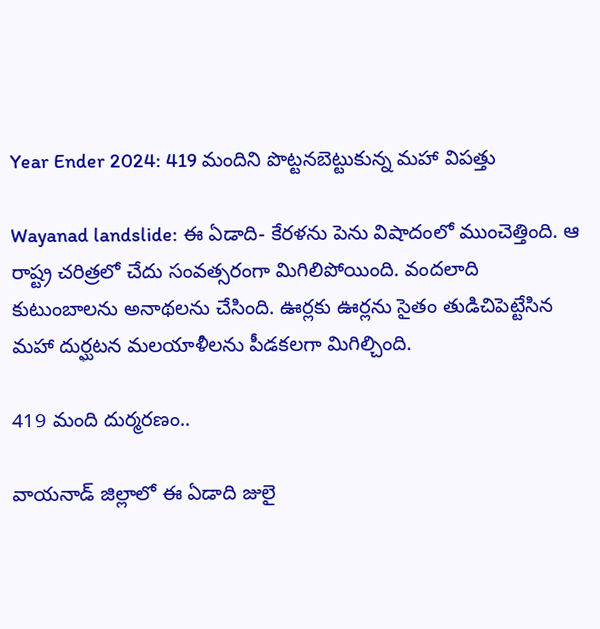Year Ender 2024: 419 మందిని పొట్టనబెట్టుకున్న మహా విపత్తు

Wayanad landslide: ఈ ఏడాది- కేరళను పెను విషాదంలో ముంచెత్తింది. ఆ రాష్ట్ర చరిత్రలో చేదు సంవత్సరంగా మిగిలిపోయింది. వందలాది కుటుంబాలను అనాథలను చేసింది. ఊర్లకు ఊర్లను సైతం తుడిచిపెట్టేసిన మహా దుర్ఘటన మలయాళీలను పీడకలగా మిగిల్చింది.

419 మంది దుర్మరణం..

వాయనాడ్ జిల్లాలో ఈ ఏడాది జులై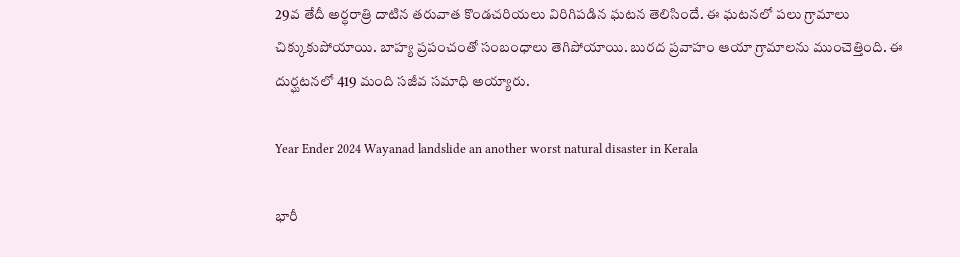29వ తేదీ అర్ధరాత్రి దాటిన తరువాత కొండచరియలు విరిగిపడిన ఘటన తెలిసిందే. ఈ ఘటనలో పలు గ్రామాలు చిక్కుకుపోయాయి. బాహ్య ప్రపంచంతో సంబంధాలు తెగిపోయాయి. బురద ప్రవాహం ఆయా గ్రామాలను ముంచెత్తింది. ఈ దుర్ఘటనలో 419 మంది సజీవ సమాధి అయ్యారు.

Year Ender 2024 Wayanad landslide an another worst natural disaster in Kerala

భారీ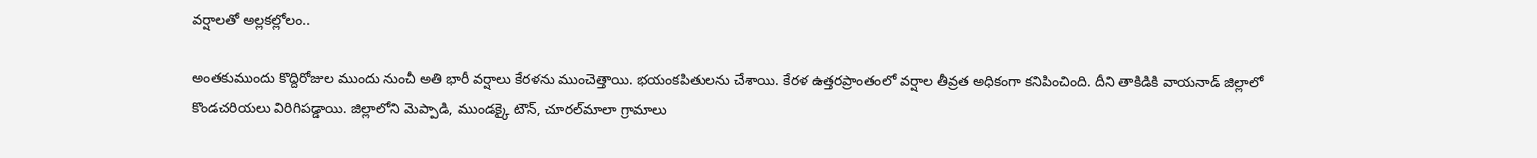వర్షాలతో అల్లకల్లోలం..

అంతకుముందు కొద్దిరోజుల ముందు నుంచీ అతి భారీ వర్షాలు కేరళను ముంచెత్తాయి. భయంకపితులను చేశాయి. కేరళ ఉత్తరప్రాంతంలో వర్షాల తీవ్రత అధికంగా కనిపించింది. దీని తాకిడికి వాయనాడ్ జిల్లాలో కొండచరియలు విరిగిపడ్డాయి. జిల్లాలోని మెప్పాడి, ముండక్కై టౌన్, చూరల్‌మాలా గ్రామాలు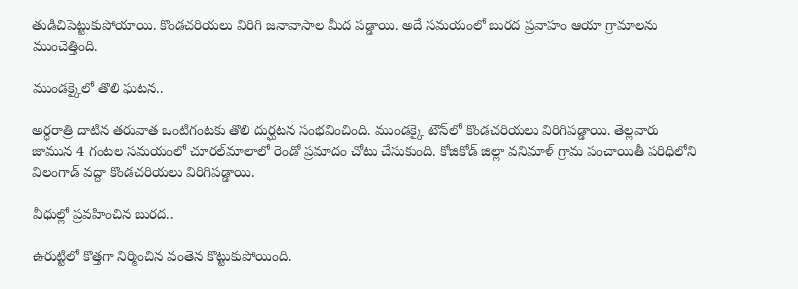తుడిచిపెట్టుకుపోయాయి. కొండచరియలు విరిగి జనావాసాల మీద పడ్డాయి. అదే సమయంలో బురద ప్రవాహం ఆయా గ్రామాలను ముంచెత్తింది.

ముండక్కైలో తొలి ఘటన..

అర్ధరాత్రి దాటిన తరువాత ఒంటిగంటకు తొలి దుర్ఘటన సంభవించింది. ముండక్కై టౌన్‌లో కొండచరియలు విరిగిపడ్డాయి. తెల్లవారు జామున 4 గంటల సమయంలో చూరల్‌మాలాలో రెండో ప్రమాదం చోటు చేసుకుంది. కోజికోడ్ జిల్లా వనిమాళ్ గ్రామ పంచాయితీ పరిధిలోని విలంగాడ్‌ వద్దా కొండచరియలు విరిగిపడ్డాయి.

వీధుల్లో ప్రవహించిన బురద..

ఉరుట్టిలో కొత్తగా నిర్మించిన వంతెన కొట్టుకుపోయింది.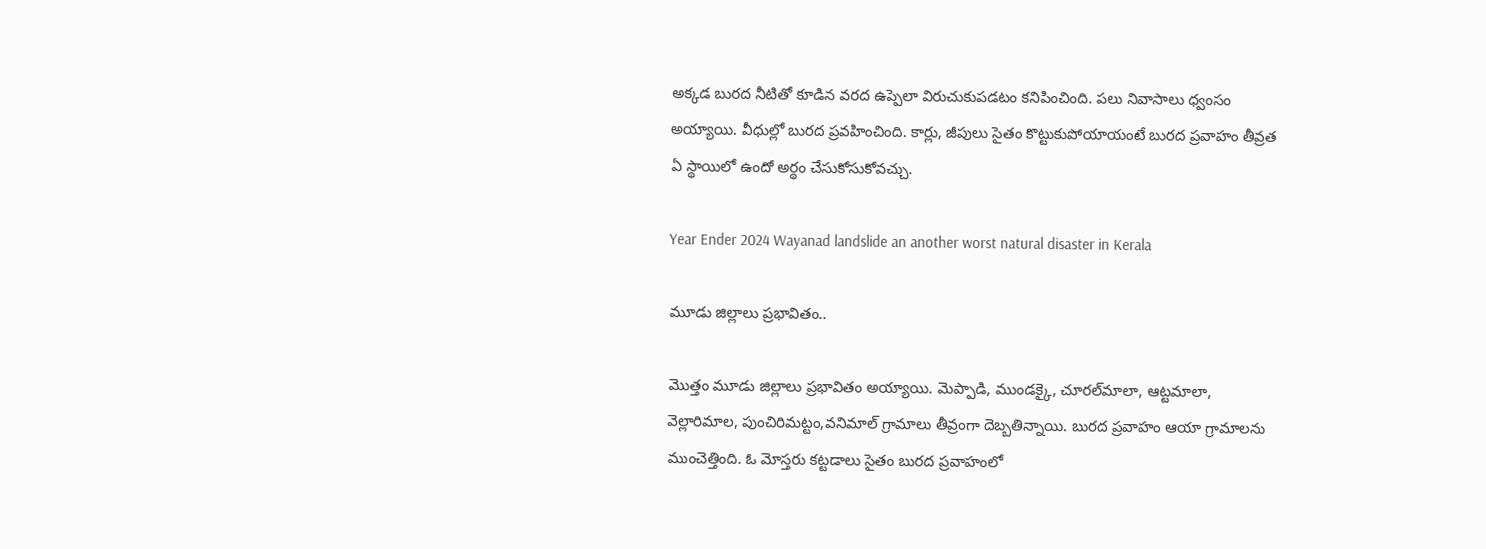అక్కడ బురద నీటితో కూడిన వరద ఉప్పెలా విరుచుకుపడటం కనిపించింది. పలు నివాసాలు ధ్వంసం అయ్యాయి. వీధుల్లో బురద ప్రవహించింది. కార్లు, జీపులు సైతం కొట్టుకుపోయాయంటే బురద ప్రవాహం తీవ్రత ఏ స్థాయిలో ఉందో అర్థం చేసుకోసుకోవచ్చు.

Year Ender 2024 Wayanad landslide an another worst natural disaster in Kerala

మూడు జిల్లాలు ప్రభావితం..

మొత్తం మూడు జిల్లాలు ప్రభావితం అయ్యాయి. మెప్పాడి, ముండక్కై, చూరల్‌మాలా, ఆట్టమాలా, వెల్లారిమాల, పుంచిరిమట్టం,వనిమాల్ గ్రామాలు తీవ్రంగా దెబ్బతిన్నాయి. బురద ప్రవాహం ఆయా గ్రామాలను ముంచెత్తింది. ఓ మోస్తరు కట్టడాలు సైతం బురద ప్రవాహంలో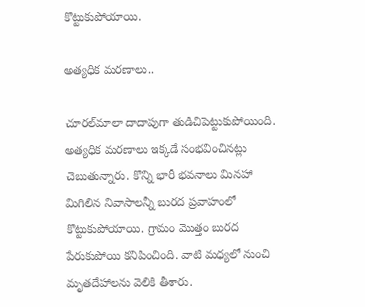కొట్టుకుపోయాయి.

అత్యధిక మరణాలు..

చూరల్‌మాలా దాదాపుగా తుడిచిపెట్టుకుపోయింది. అత్యధిక మరణాలు ఇక్కడే సంభవించినట్లు చెబుతున్నారు. కొన్ని భారీ భవనాలు మినహా మిగిలిన నివాసాలన్నీ బురద ప్రవాహంలో కొట్టుకుపోయాయి. గ్రామం మొత్తం బురద పేరుకుపోయి కనిపించింది. వాటి మధ్యలో నుంచి మృతదేహాలను వెలికి తీశారు.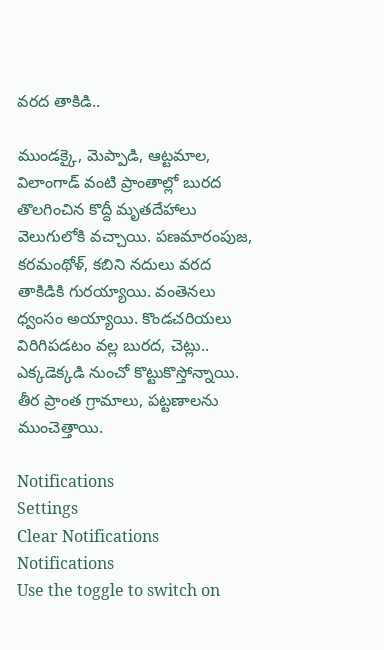వరద తాకిడి..

ముండక్కై, మెప్పాడి, ఆట్టమాల, విలాంగాడ్ వంటి ప్రాంతాల్లో బురద తొలగించిన కొద్దీ మృతదేహాలు వెలుగులోకి వచ్చాయి. పణమారంపుజ, కరమంథోళ్, కబిని నదులు వరద తాకిడికి గురయ్యాయి. వంతెనలు ధ్వంసం అయ్యాయి. కొండచరియలు విరిగిపడటం వల్ల బురద, చెట్లు.. ఎక్కడెక్కడి నుంచో కొట్టుకొస్తోన్నాయి. తీర ప్రాంత గ్రామాలు, పట్టణాలను ముంచెత్తాయి.

Notifications
Settings
Clear Notifications
Notifications
Use the toggle to switch on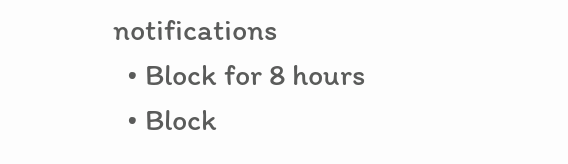notifications
  • Block for 8 hours
  • Block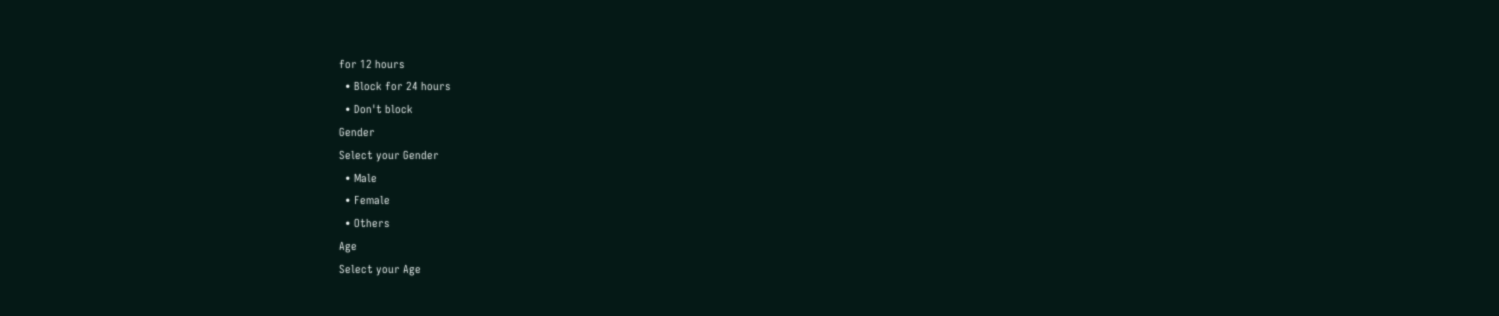for 12 hours
  • Block for 24 hours
  • Don't block
Gender
Select your Gender
  • Male
  • Female
  • Others
Age
Select your Age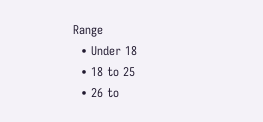Range
  • Under 18
  • 18 to 25
  • 26 to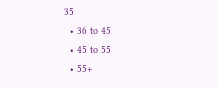35
  • 36 to 45
  • 45 to 55
  • 55+